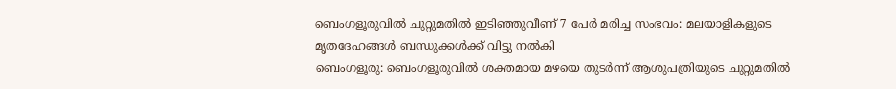ബെംഗളൂരുവിൽ ചുറ്റുമതിൽ ഇടിഞ്ഞുവീണ് 7 പേർ മരിച്ച സംഭവം: മലയാളികളുടെ മൃതദേഹങ്ങൾ ബന്ധുക്കൾക്ക് വിട്ടു നൽകി
ബെംഗളൂരു: ബെംഗളൂരുവിൽ ശക്തമായ മഴയെ തുടർന്ന് ആശുപത്രിയുടെ ചുറ്റുമതിൽ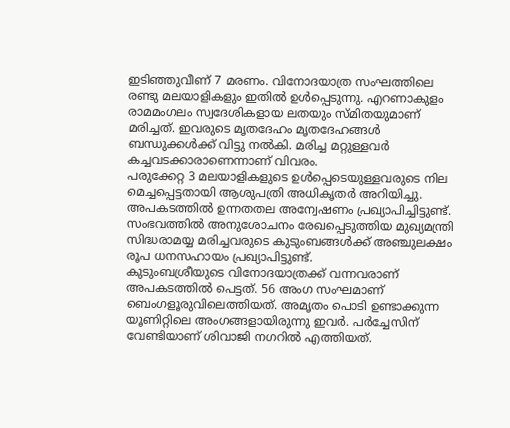ഇടിഞ്ഞുവീണ് 7 മരണം. വിനോദയാത്ര സംഘത്തിലെ രണ്ടു മലയാളികളും ഇതിൽ ഉൾപ്പെടുന്നു. എറണാകുളം രാമമംഗലം സ്വദേശികളായ ലതയും സ്മിതയുമാണ് മരിച്ചത്. ഇവരുടെ മൃതദേഹം മൃതദേഹങ്ങൾ ബന്ധുക്കൾക്ക് വിട്ടു നൽകി. മരിച്ച മറ്റുള്ളവർ കച്ചവടക്കാരാണെന്നാണ് വിവരം.
പരുക്കേറ്റ 3 മലയാളികളുടെ ഉൾപ്പെടെയുള്ളവരുടെ നില മെച്ചപ്പെട്ടതായി ആശുപത്രി അധികൃതർ അറിയിച്ചു. അപകടത്തിൽ ഉന്നതതല അന്വേഷണം പ്രഖ്യാപിച്ചിട്ടുണ്ട്. സംഭവത്തിൽ അനുശോചനം രേഖപ്പെടുത്തിയ മുഖ്യമന്ത്രി സിദ്ധരാമയ്യ മരിച്ചവരുടെ കുടുംബങ്ങൾക്ക് അഞ്ചുലക്ഷം രൂപ ധനസഹായം പ്രഖ്യാപിട്ടുണ്ട്.
കുടുംബശ്രീയുടെ വിനോദയാത്രക്ക് വന്നവരാണ് അപകടത്തിൽ പെട്ടത്. 56 അംഗ സംഘമാണ് ബെംഗളൂരുവിലെത്തിയത്. അമൃതം പൊടി ഉണ്ടാക്കുന്ന യൂണിറ്റിലെ അംഗങ്ങളായിരുന്നു ഇവർ. പർച്ചേസിന് വേണ്ടിയാണ് ശിവാജി നഗറിൽ എത്തിയത്.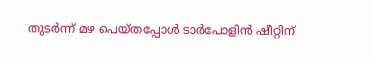തുടർന്ന് മഴ പെയ്തപ്പോൾ ടാർപോളിൻ ഷീറ്റിന്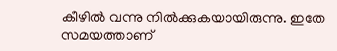കീഴിൽ വന്നു നിൽക്കുകയായിരുന്നു. ഇതേ സമയത്താണ്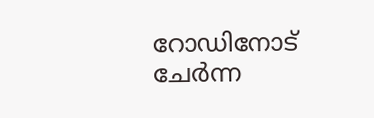റോഡിനോട് ചേർന്ന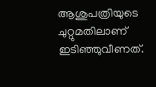ആശുപത്രിയുടെ ചുറ്റുമതിലാണ് ഇടിഞ്ഞുവീണത്.